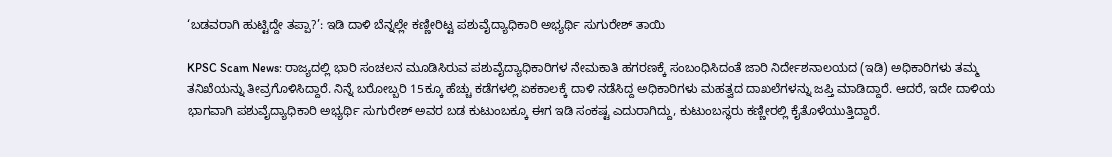‘ಬಡವರಾಗಿ ಹುಟ್ಟಿದ್ದೇ ತಪ್ಪಾ?’: ಇಡಿ ದಾಳಿ ಬೆನ್ನಲ್ಲೇ ಕಣ್ಣೀರಿಟ್ಟ ಪಶುವೈದ್ಯಾಧಿಕಾರಿ ಅಭ್ಯರ್ಥಿ ಸುಗುರೇಶ್ ತಾಯಿ

KPSC Scam News: ರಾಜ್ಯದಲ್ಲಿ ಭಾರಿ ಸಂಚಲನ ಮೂಡಿಸಿರುವ ಪಶುವೈದ್ಯಾಧಿಕಾರಿಗಳ ನೇಮಕಾತಿ ಹಗರಣಕ್ಕೆ ಸಂಬಂಧಿಸಿದಂತೆ ಜಾರಿ ನಿರ್ದೇಶನಾಲಯದ (ಇಡಿ) ಅಧಿಕಾರಿಗಳು ತಮ್ಮ ತನಿಖೆಯನ್ನು ತೀವ್ರಗೊಳಿಸಿದ್ದಾರೆ. ನಿನ್ನೆ ಬರೋಬ್ಬರಿ 15ಕ್ಕೂ ಹೆಚ್ಚು ಕಡೆಗಳಲ್ಲಿ ಏಕಕಾಲಕ್ಕೆ ದಾಳಿ ನಡೆಸಿದ್ದ ಅಧಿಕಾರಿಗಳು ಮಹತ್ವದ ದಾಖಲೆಗಳನ್ನು ಜಪ್ತಿ ಮಾಡಿದ್ದಾರೆ. ಆದರೆ, ಇದೇ ದಾಳಿಯ ಭಾಗವಾಗಿ ಪಶುವೈದ್ಯಾಧಿಕಾರಿ ಅಭ್ಯರ್ಥಿ ಸುಗುರೇಶ್ ಅವರ ಬಡ ಕುಟುಂಬಕ್ಕೂ ಈಗ ಇಡಿ ಸಂಕಷ್ಟ ಎದುರಾಗಿದ್ದು, ಕುಟುಂಬಸ್ಥರು ಕಣ್ಣೀರಲ್ಲಿ ಕೈತೊಳೆಯುತ್ತಿದ್ದಾರೆ.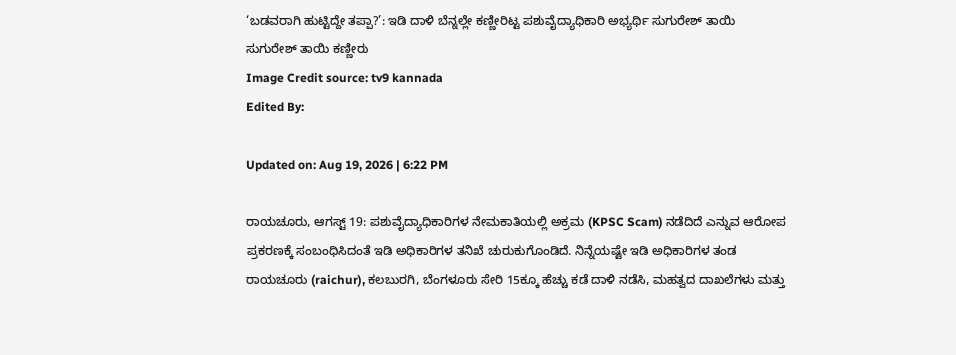‘ಬಡವರಾಗಿ ಹುಟ್ಟಿದ್ದೇ ತಪ್ಪಾ?’: ಇಡಿ ದಾಳಿ ಬೆನ್ನಲ್ಲೇ ಕಣ್ಣೀರಿಟ್ಟ ಪಶುವೈದ್ಯಾಧಿಕಾರಿ ಅಭ್ಯರ್ಥಿ ಸುಗುರೇಶ್ ತಾಯಿ
ಸುಗುರೇಶ್ ತಾಯಿ ಕಣ್ಣೀರು
Image Credit source: tv9 kannada
Edited By:

Updated on: Aug 19, 2026 | 6:22 PM

ರಾಯಚೂರು, ಆಗಸ್ಟ್ 19: ಪಶುವೈದ್ಯಾಧಿಕಾರಿಗಳ ನೇಮಕಾತಿಯಲ್ಲಿ ಅಕ್ರಮ (KPSC Scam) ನಡೆದಿದೆ ಎನ್ನುವ ಆರೋಪ ಪ್ರಕರಣಕ್ಕೆ ಸಂಬಂಧಿಸಿದಂತೆ ಇಡಿ ಅಧಿಕಾರಿಗಳ ತನಿಖೆ ಚುರುಕುಗೊಂಡಿದೆ. ನಿನ್ನೆಯಷ್ಟೇ ಇಡಿ ಅಧಿಕಾರಿಗಳ ತಂಡ ರಾಯಚೂರು (raichur), ಕಲಬುರಗಿ, ಬೆಂಗಳೂರು ಸೇರಿ 15ಕ್ಕೂ ಹೆಚ್ಚು ಕಡೆ ದಾಳಿ ನಡೆಸಿ, ಮಹತ್ವದ ದಾಖಲೆಗಳು ಮತ್ತು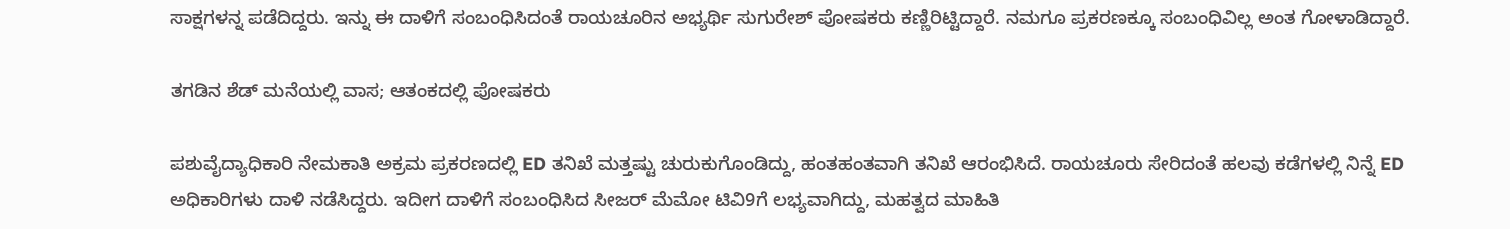ಸಾಕ್ಷಗಳನ್ನ ಪಡೆದಿದ್ದರು. ಇನ್ನು ಈ ದಾಳಿಗೆ ಸಂಬಂಧಿಸಿದಂತೆ ರಾಯಚೂರಿನ ಅಭ್ಯರ್ಥಿ ಸುಗುರೇಶ್ ಪೋಷಕರು ಕಣ್ಣಿರಿಟ್ಟಿದ್ದಾರೆ. ನಮಗೂ ಪ್ರಕರಣಕ್ಕೂ ಸಂಬಂಧಿವಿಲ್ಲ ಅಂತ ಗೋಳಾಡಿದ್ದಾರೆ.

ತಗಡಿನ ಶೆಡ್ ಮನೆಯಲ್ಲಿ ವಾಸ; ಆತಂಕದಲ್ಲಿ ಪೋಷಕರು

ಪಶುವೈದ್ಯಾಧಿಕಾರಿ ನೇಮಕಾತಿ ಅಕ್ರಮ ಪ್ರಕರಣದಲ್ಲಿ ED ತನಿಖೆ ಮತ್ತಷ್ಟು ಚುರುಕುಗೊಂಡಿದ್ದು, ಹಂತಹಂತವಾಗಿ ತನಿಖೆ ಆರಂಭಿಸಿದೆ. ರಾಯಚೂರು ಸೇರಿದಂತೆ ಹಲವು ಕಡೆಗಳಲ್ಲಿ ನಿನ್ನೆ ED ಅಧಿಕಾರಿಗಳು ದಾಳಿ ನಡೆಸಿದ್ದರು. ಇದೀಗ ದಾಳಿಗೆ ಸಂಬಂಧಿಸಿದ ಸೀಜರ್ ಮೆಮೋ ಟಿವಿ9ಗೆ ಲಭ್ಯವಾಗಿದ್ದು, ಮಹತ್ವದ ಮಾಹಿತಿ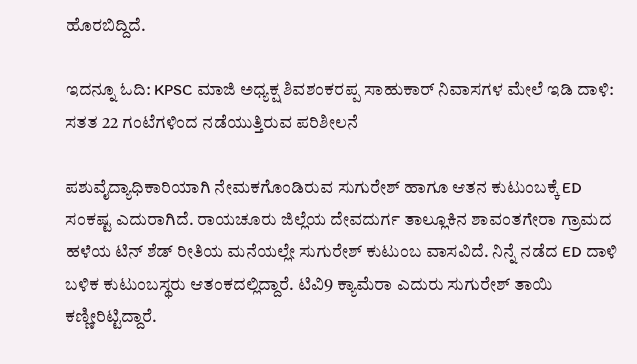ಹೊರಬಿದ್ದಿದೆ.

ಇದನ್ನೂ ಓದಿ: KPSC ಮಾಜಿ ಅಧ್ಯಕ್ಷ ಶಿವಶಂಕರಪ್ಪ ಸಾಹುಕಾರ್ ನಿವಾಸಗಳ ಮೇಲೆ ಇಡಿ ದಾಳಿ: ಸತತ 22 ಗಂಟೆಗಳಿಂದ ನಡೆಯುತ್ತಿರುವ ಪರಿಶೀಲನೆ

ಪಶುವೈದ್ಯಾಧಿಕಾರಿಯಾಗಿ ನೇಮಕಗೊಂಡಿರುವ ಸುಗುರೇಶ್ ಹಾಗೂ ಆತನ ಕುಟುಂಬಕ್ಕೆ ED ಸಂಕಷ್ಟ ಎದುರಾಗಿದೆ. ರಾಯಚೂರು ಜಿಲ್ಲೆಯ ದೇವದುರ್ಗ ತಾಲ್ಲೂಕಿನ ಶಾವಂತಗೇರಾ ಗ್ರಾಮದ ಹಳೆಯ ಟಿನ್ ಶೆಡ್ ರೀತಿಯ ಮನೆಯಲ್ಲೇ ಸುಗುರೇಶ್ ಕುಟುಂಬ ವಾಸವಿದೆ. ನಿನ್ನೆ ನಡೆದ ED ದಾಳಿ ಬಳಿಕ ಕುಟುಂಬಸ್ಥರು ಆತಂಕದಲ್ಲಿದ್ದಾರೆ. ಟಿವಿ9 ಕ್ಯಾಮೆರಾ ಎದುರು ಸುಗುರೇಶ್ ತಾಯಿ ಕಣ್ಣೀರಿಟ್ಟಿದ್ದಾರೆ.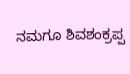ನಮಗೂ ಶಿವಶಂಕ್ರಪ್ಪ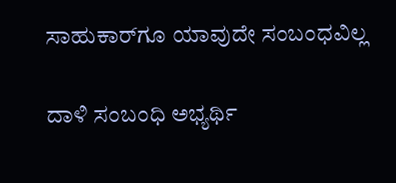ಸಾಹುಕಾರ್‌ಗೂ ಯಾವುದೇ ಸಂಬಂಧವಿಲ್ಲ

ದಾಳಿ ಸಂಬಂಧಿ ಅಭ್ಯರ್ಥಿ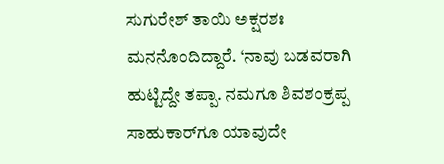ಸುಗುರೇಶ್ ತಾಯಿ ಅಕ್ಷರಶಃ ಮನನೊಂದಿದ್ದಾರೆ. ‘ನಾವು ಬಡವರಾಗಿ ಹುಟ್ಟಿದ್ದೇ ತಪ್ಪಾ. ನಮಗೂ ಶಿವಶಂಕ್ರಪ್ಪ ಸಾಹುಕಾರ್‌ಗೂ ಯಾವುದೇ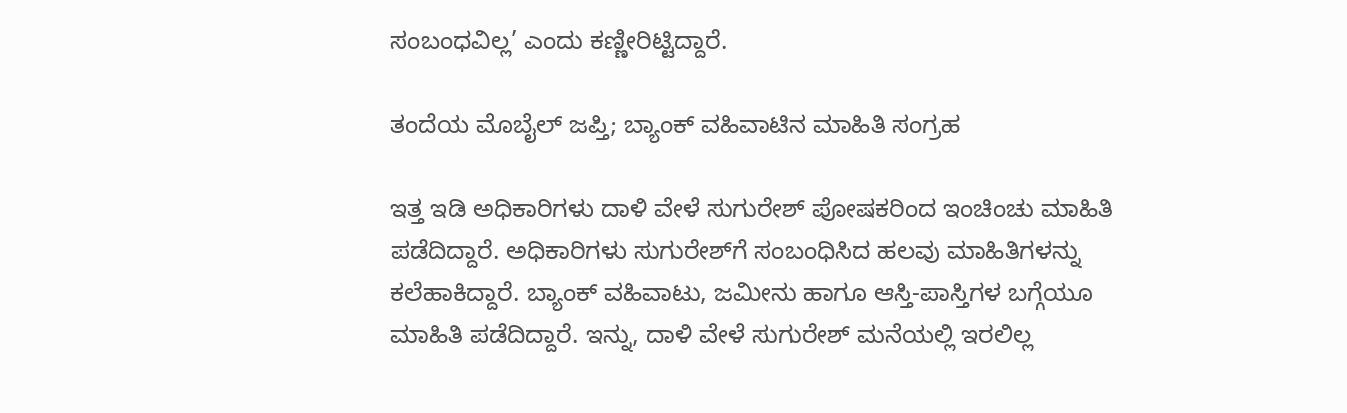ಸಂಬಂಧವಿಲ್ಲ’ ಎಂದು ಕಣ್ಣೀರಿಟ್ಟಿದ್ದಾರೆ.

ತಂದೆಯ ಮೊಬೈಲ್ ಜಪ್ತಿ; ಬ್ಯಾಂಕ್ ವಹಿವಾಟಿನ ಮಾಹಿತಿ ಸಂಗ್ರಹ

ಇತ್ತ ಇಡಿ ಅಧಿಕಾರಿಗಳು ದಾಳಿ ವೇಳೆ ಸುಗುರೇಶ್ ಪೋಷಕರಿಂದ ಇಂಚಿಂಚು ಮಾಹಿತಿ ಪಡೆದಿದ್ದಾರೆ. ಅಧಿಕಾರಿಗಳು ಸುಗುರೇಶ್‌ಗೆ ಸಂಬಂಧಿಸಿದ ಹಲವು ಮಾಹಿತಿಗಳನ್ನು ಕಲೆಹಾಕಿದ್ದಾರೆ. ಬ್ಯಾಂಕ್ ವಹಿವಾಟು, ಜಮೀನು ಹಾಗೂ ಆಸ್ತಿ-ಪಾಸ್ತಿಗಳ ಬಗ್ಗೆಯೂ ಮಾಹಿತಿ ಪಡೆದಿದ್ದಾರೆ. ಇನ್ನು, ದಾಳಿ ವೇಳೆ ಸುಗುರೇಶ್ ಮನೆಯಲ್ಲಿ ಇರಲಿಲ್ಲ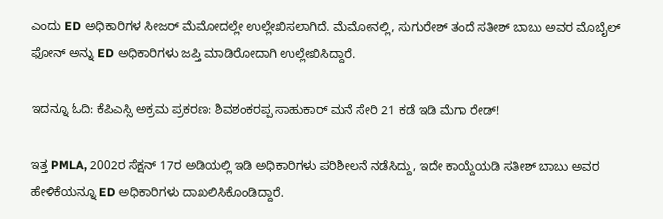ಎಂದು ED ಅಧಿಕಾರಿಗಳ ಸೀಜರ್ ಮೆಮೋದಲ್ಲೇ ಉಲ್ಲೇಖಿಸಲಾಗಿದೆ. ಮೆಮೋನಲ್ಲಿ, ಸುಗುರೇಶ್ ತಂದೆ ಸತೀಶ್ ಬಾಬು ಅವರ ಮೊಬೈಲ್ ಫೋನ್ ಅನ್ನು ED ಅಧಿಕಾರಿಗಳು ಜಪ್ತಿ ಮಾಡಿರೋದಾಗಿ ಉಲ್ಲೇಖಿಸಿದ್ದಾರೆ.

ಇದನ್ನೂ ಓದಿ: ಕೆಪಿಎಸ್ಸಿ ಅಕ್ರಮ ಪ್ರಕರಣ: ಶಿವಶಂಕರಪ್ಪ ಸಾಹುಕಾರ್ ಮನೆ ಸೇರಿ 21 ಕಡೆ ಇಡಿ ಮೆಗಾ ರೇಡ್!

ಇತ್ತ PMLA, 2002ರ ಸೆಕ್ಷನ್ 17ರ ಅಡಿಯಲ್ಲಿ ಇಡಿ ಅಧಿಕಾರಿಗಳು ಪರಿಶೀಲನೆ ನಡೆಸಿದ್ದು, ಇದೇ ಕಾಯ್ದೆಯಡಿ ಸತೀಶ್ ಬಾಬು ಅವರ ಹೇಳಿಕೆಯನ್ನೂ ED ಅಧಿಕಾರಿಗಳು ದಾಖಲಿಸಿಕೊಂಡಿದ್ದಾರೆ.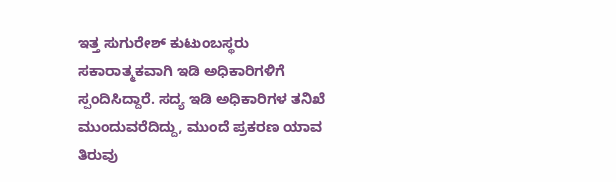ಇತ್ತ ಸುಗುರೇಶ್ ಕುಟುಂಬಸ್ಥರು ಸಕಾರಾತ್ಮಕವಾಗಿ ಇಡಿ ಅಧಿಕಾರಿಗಳಿಗೆ ಸ್ಪಂದಿಸಿದ್ದಾರೆ. ಸದ್ಯ ಇಡಿ ಅಧಿಕಾರಿಗಳ ತನಿಖೆ ಮುಂದುವರೆದಿದ್ದು, ಮುಂದೆ ಪ್ರಕರಣ ಯಾವ ತಿರುವು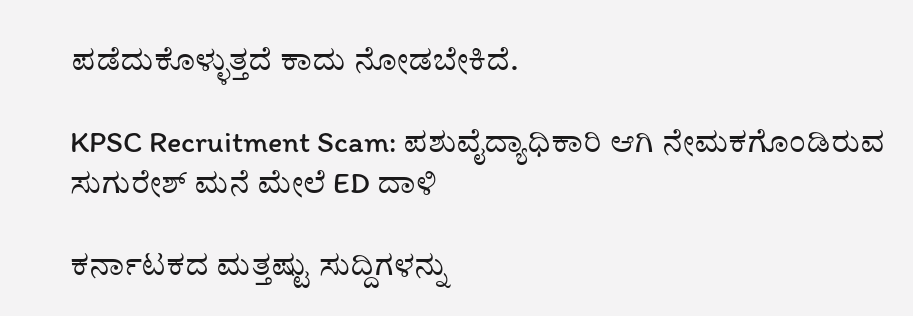ಪಡೆದುಕೊಳ್ಳುತ್ತದೆ ಕಾದು ನೋಡಬೇಕಿದೆ.

KPSC Recruitment Scam: ಪಶುವೈದ್ಯಾಧಿಕಾರಿ ಆಗಿ ನೇಮಕಗೊಂಡಿರುವ ಸುಗುರೇಶ್ ಮನೆ ಮೇಲೆ ED ದಾಳಿ

ಕರ್ನಾಟಕದ ಮತ್ತಷ್ಟು ಸುದ್ದಿಗಳನ್ನು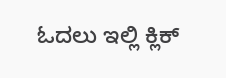ಓದಲು ಇಲ್ಲಿ ಕ್ಲಿಕ್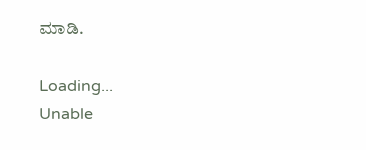ಮಾಡಿ.

Loading...
Unable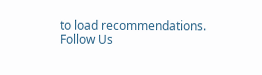to load recommendations.
Follow Us